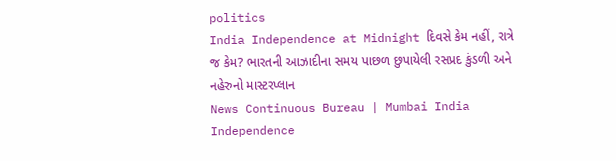politics
India Independence at Midnight દિવસે કેમ નહીં, રાત્રે જ કેમ? ભારતની આઝાદીના સમય પાછળ છુપાયેલી રસપ્રદ કુંડળી અને નહેરુનો માસ્ટરપ્લાન
News Continuous Bureau | Mumbai India Independence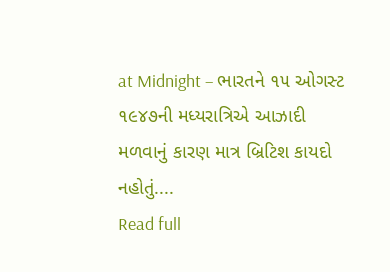at Midnight – ભારતને ૧૫ ઓગસ્ટ ૧૯૪૭ની મધ્યરાત્રિએ આઝાદી મળવાનું કારણ માત્ર બ્રિટિશ કાયદો નહોતું....
Read full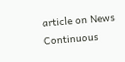article on News Continuous